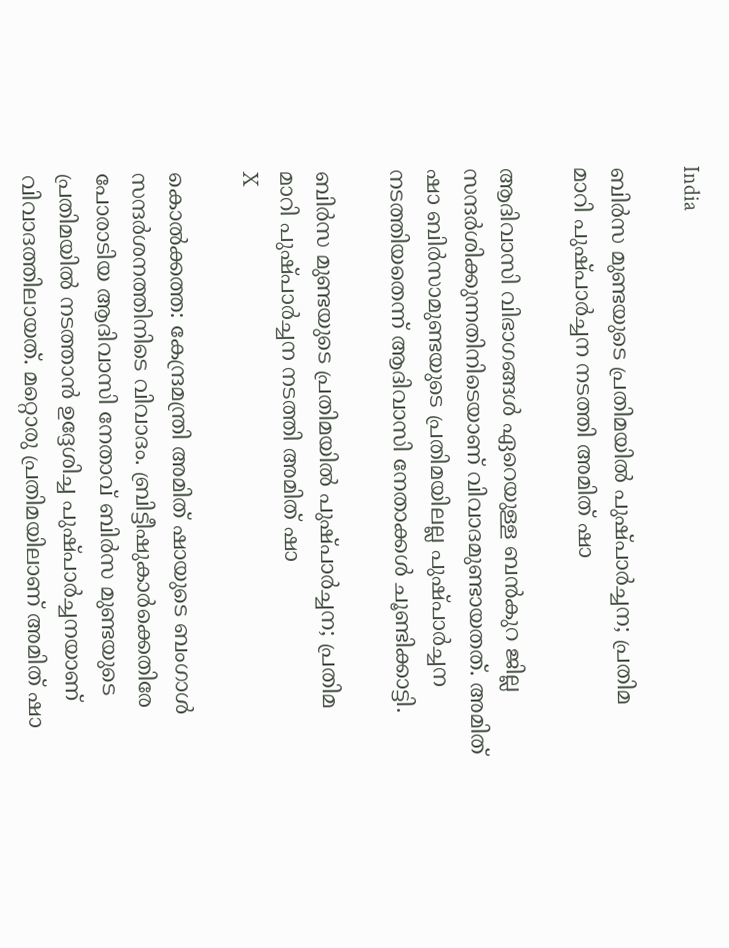India

ബിര്‍സ മുണ്ടയുടെ പ്രതിമയിൽ പുഷ്പാര്‍ച്ചന; പ്രതിമ മാറി പുഷ്പാർച്ചന നടത്തി അമിത് ഷാ

ആദിവാസി വിഭാഗങ്ങള്‍ ഏറെയുള്ള ബന്‍കുറ ജില്ല സന്ദര്‍ശിക്കുന്നതിനിടെയാണ് വിവാദമുണ്ടായതത്. അമിത് ഷാ ബിര്‍സാമുണ്ടയുടെ പ്രതിമയിലല്ല പുഷ്പാര്‍ച്ചന നടത്തിയതെന്ന് ആദിവാസി നേതാക്കള്‍ ചൂണ്ടിക്കാട്ടി.

ബിര്‍സ മുണ്ടയുടെ പ്രതിമയിൽ പുഷ്പാര്‍ച്ചന; പ്രതിമ മാറി പുഷ്പാർച്ചന നടത്തി അമിത് ഷാ
X

കൊല്‍ക്കത്ത: കേന്ദ്രമന്ത്രി അമിത് ഷായുടെ ബംഗാള്‍ സന്ദര്‍ശനത്തിനിടെ വിവാദം. ബ്രിട്ടീഷുകാര്‍ക്കെതിരേ പോരാടിയ ആദിവാസി നേതാവ് ബിര്‍സ മുണ്ടയുടെ പ്രതിമയില്‍ നടത്താൻ ഉദ്ദേശിച്ച പുഷ്പാര്‍ച്ചനയാണ് വിവാദത്തിലായത്. മറ്റൊരു പ്രതിമയിലാണ് അമിത് ഷാ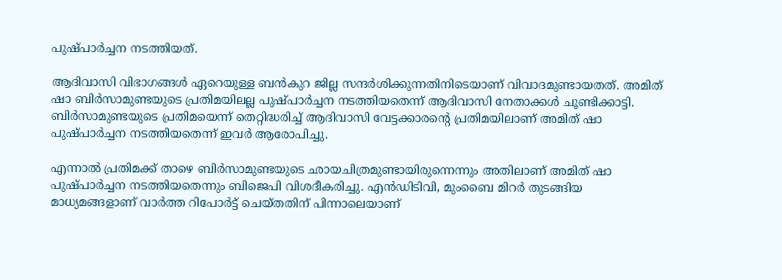പുഷ്പാര്‍ച്ചന നടത്തിയത്.

ആദിവാസി വിഭാഗങ്ങള്‍ ഏറെയുള്ള ബന്‍കുറ ജില്ല സന്ദര്‍ശിക്കുന്നതിനിടെയാണ് വിവാദമുണ്ടായതത്. അമിത് ഷാ ബിര്‍സാമുണ്ടയുടെ പ്രതിമയിലല്ല പുഷ്പാര്‍ച്ചന നടത്തിയതെന്ന് ആദിവാസി നേതാക്കള്‍ ചൂണ്ടിക്കാട്ടി. ബിര്‍സാമുണ്ടയുടെ പ്രതിമയെന്ന് തെറ്റിദ്ധരിച്ച് ആദിവാസി വേട്ടക്കാരന്റെ പ്രതിമയിലാണ് അമിത് ഷാ പുഷ്പാര്‍ച്ചന നടത്തിയതെന്ന് ഇവര്‍ ആരോപിച്ചു.

എന്നാല്‍ പ്രതിമക്ക് താഴെ ബിര്‍സാമുണ്ടയുടെ ഛായചിത്രമുണ്ടായിരുന്നെന്നും അതിലാണ് അമിത് ഷാ പുഷ്പാര്‍ച്ചന നടത്തിയതെന്നും ബിജെപി വിശദീകരിച്ചു. എന്‍ഡിടിവി, മുംബൈ മിറര്‍ തുടങ്ങിയ മാധ്യമങ്ങളാണ് വാര്‍ത്ത റിപോര്‍ട്ട് ചെയ്തതിന് പിന്നാലെയാണ്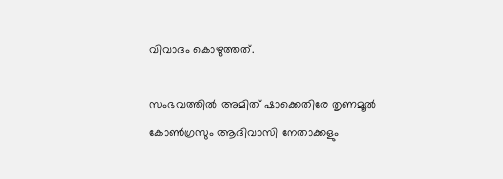വിവാദം കൊഴുത്തത്.

സംഭവത്തില്‍ അമിത് ഷാക്കെതിരേ തൃണമൂല്‍ കോണ്‍ഗ്രസും ആദിവാസി നേതാക്കളും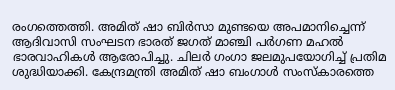രംഗത്തെത്തി. അമിത് ഷാ ബിര്‍സാ മുണ്ടയെ അപമാനിച്ചെന്ന് ആദിവാസി സംഘടന ഭാരത് ജഗത് മാഞ്ചി പര്‍ഗണ മഹല്‍ ഭാരവാഹികള്‍ ആരോപിച്ചു. ചിലര്‍ ഗംഗാ ജലമുപയോഗിച്ച് പ്രതിമ ശുദ്ധിയാക്കി. കേന്ദ്രമന്ത്രി അമിത് ഷാ ബംഗാള്‍ സംസ്‌കാരത്തെ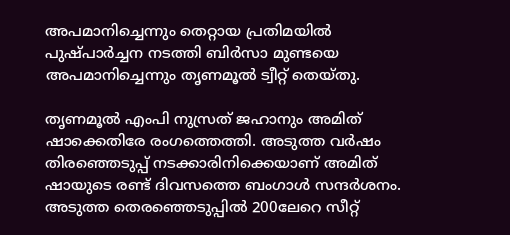അപമാനിച്ചെന്നും തെറ്റായ പ്രതിമയില്‍ പുഷ്പാര്‍ച്ചന നടത്തി ബിര്‍സാ മുണ്ടയെ അപമാനിച്ചെന്നും തൃണമൂല്‍ ട്വീറ്റ് തെയ്തു.

തൃണമൂല്‍ എംപി നുസ്രത് ജഹാനും അമിത് ഷാക്കെതിരേ രംഗത്തെത്തി. അടുത്ത വര്‍ഷം തിരഞ്ഞെടുപ്പ് നടക്കാരിനിക്കെയാണ് അമിത് ഷായുടെ രണ്ട് ദിവസത്തെ ബംഗാള്‍ സന്ദര്‍ശനം. അടുത്ത തെരഞ്ഞെടുപ്പില്‍ 200ലേറെ സീറ്റ്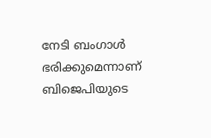നേടി ബംഗാള്‍ ഭരിക്കുമെന്നാണ് ബിജെപിയുടെ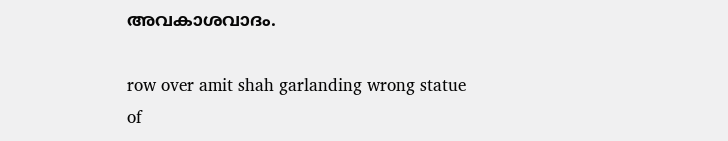അവകാശവാദം.

row over amit shah garlanding wrong statue of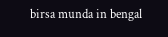birsa munda in bengal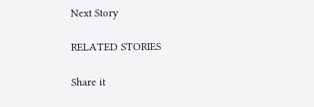Next Story

RELATED STORIES

Share it